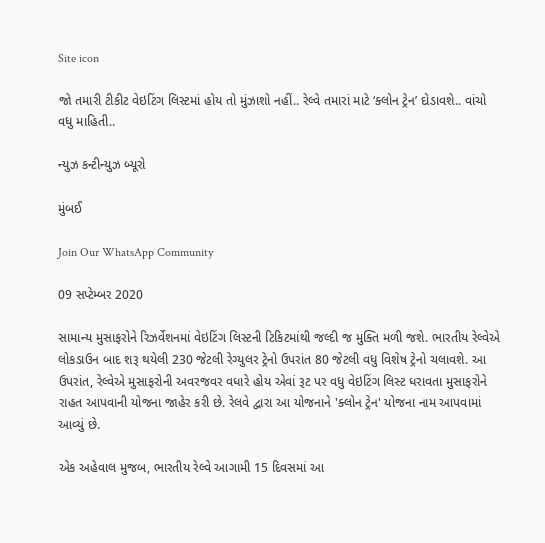Site icon

જો તમારી ટીકીટ વેઇટિંગ લિસ્ટમાં હોય તો મુંઝાશો નહીં.. રેલ્વે તમારાં માટે ‘ક્લોન ટ્રેન’ દોડાવશે.. વાંચો વધુ માહિતી..

ન્યુઝ કન્ટીન્યુઝ બ્યૂરો

મુંબઈ

Join Our WhatsApp Community

09 સપ્ટેમ્બર 2020

સામાન્ય મુસાફરોને રિઝર્વેશનમાં વેઇટિંગ લિસ્ટની ટિકિટમાંથી જલ્દી જ મુક્તિ મળી જશે. ભારતીય રેલ્વેએ લોકડાઉન બાદ શરૂ થયેલી 230 જેટલી રેગ્યુલર ટ્રેનો ઉપરાંત 80 જેટલી વધુ વિશેષ ટ્રેનો ચલાવશે. આ ઉપરાંત, રેલ્વેએ મુસાફરોની અવરજવર વધારે હોય એવાં રૂટ પર વધુ વેઇટિંગ લિસ્ટ ધરાવતા મુસાફરોને રાહત આપવાની યોજના જાહેર કરી છે. રેલવે દ્વારા આ યોજનાને 'ક્લોન ટ્રેન' યોજના નામ આપવામાં આવ્યું છે.

એક અહેવાલ મુજબ, ભારતીય રેલ્વે આગામી 15 દિવસમાં આ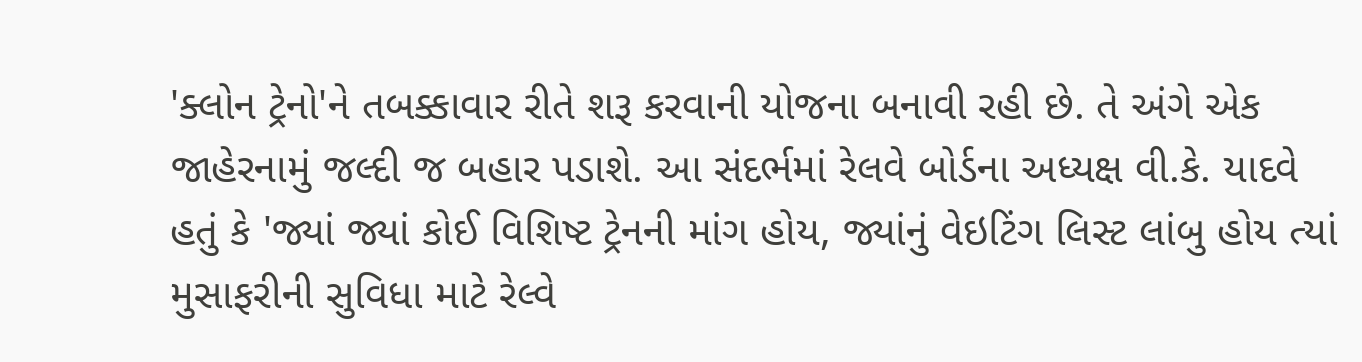'ક્લોન ટ્રેનો'ને તબક્કાવાર રીતે શરૂ કરવાની યોજના બનાવી રહી છે. તે અંગે એક જાહેરનામું જલ્દી જ બહાર પડાશે. આ સંદર્ભમાં રેલવે બોર્ડના અધ્યક્ષ વી.કે. યાદવે હતું કે 'જ્યાં જ્યાં કોઈ વિશિષ્ટ ટ્રેનની માંગ હોય, જ્યાંનું વેઇટિંગ લિસ્ટ લાંબુ હોય ત્યાં મુસાફરીની સુવિધા માટે રેલ્વે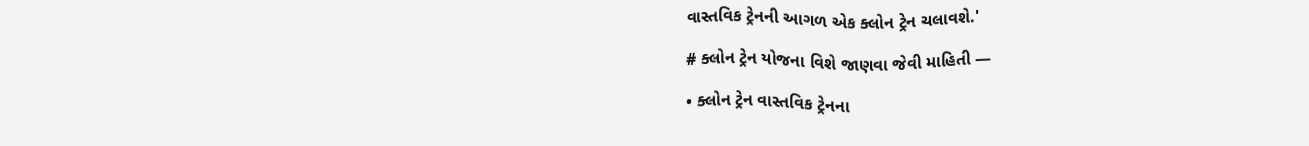વાસ્તવિક ટ્રેનની આગળ એક ક્લોન ટ્રેન ચલાવશે.'

# ક્લોન ટ્રેન યોજના વિશે જાણવા જેવી માહિતી —

• ક્લોન ટ્રેન વાસ્તવિક ટ્રેનના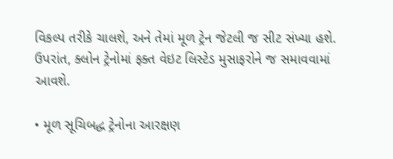વિકલ્પ તરીકે ચાલશે, અને તેમાં મૂળ ટ્રેન જેટલી જ સીટ સંખ્યા હશે. ઉપરાંત, ક્લોન ટ્રેનોમાં ફક્ત વેઇટ લિસ્ટેડ મુસાફરોને જ સમાવવામાં આવશે.

• મૂળ સૂચિબદ્ધ ટ્રેનોના આરક્ષણ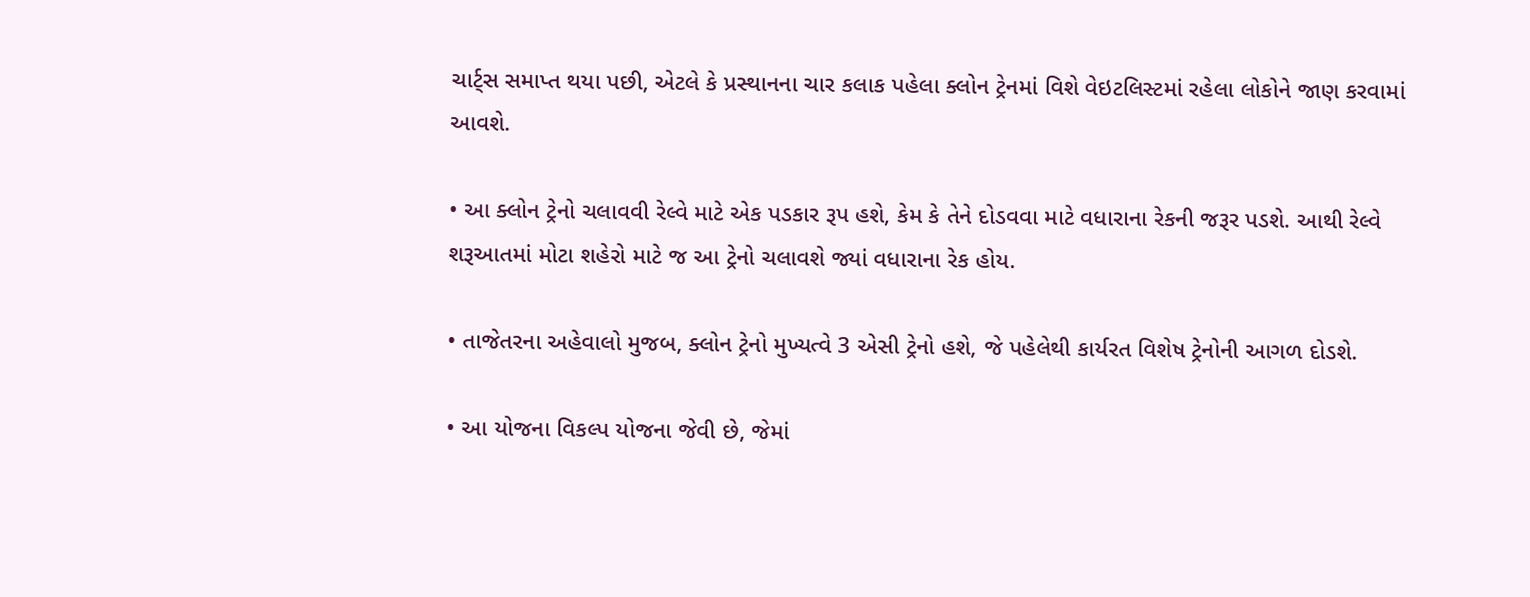ચાર્ટ્સ સમાપ્ત થયા પછી, એટલે કે પ્રસ્થાનના ચાર કલાક પહેલા ક્લોન ટ્રેનમાં વિશે વેઇટલિસ્ટમાં રહેલા લોકોને જાણ કરવામાં આવશે.

• આ ક્લોન ટ્રેનો ચલાવવી રેલ્વે માટે એક પડકાર રૂપ હશે, કેમ કે તેને દોડવવા માટે વધારાના રેકની જરૂર પડશે. આથી રેલ્વે શરૂઆતમાં મોટા શહેરો માટે જ આ ટ્રેનો ચલાવશે જ્યાં વધારાના રેક હોય.

• તાજેતરના અહેવાલો મુજબ, ક્લોન ટ્રેનો મુખ્યત્વે 3 એસી ટ્રેનો હશે, જે પહેલેથી કાર્યરત વિશેષ ટ્રેનોની આગળ દોડશે.

• આ યોજના વિકલ્પ યોજના જેવી છે, જેમાં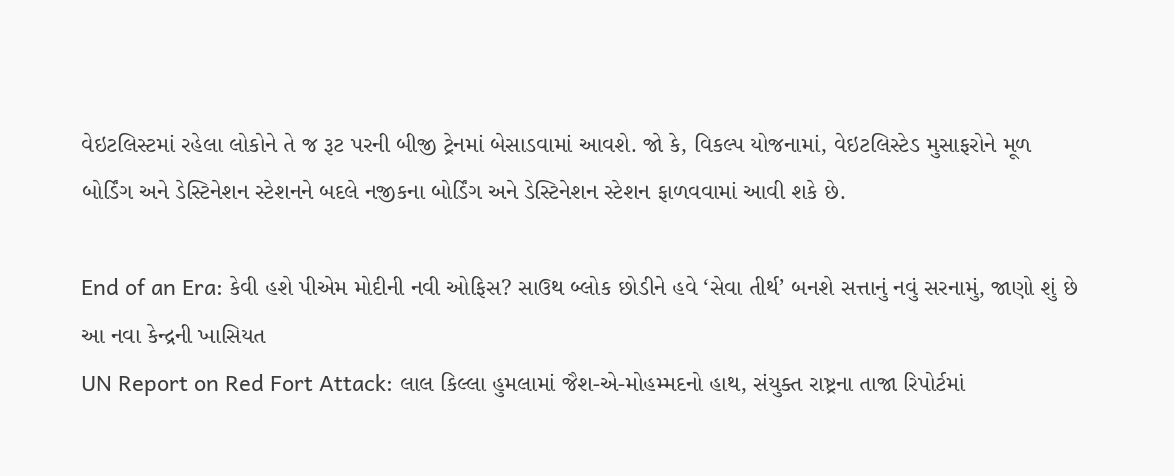વેઇટલિસ્ટમાં રહેલા લોકોને તે જ રૂટ પરની બીજી ટ્રેનમાં બેસાડવામાં આવશે. જો કે, વિકલ્પ યોજનામાં, વેઇટલિસ્ટેડ મુસાફરોને મૂળ બોર્ડિંગ અને ડેસ્ટિનેશન સ્ટેશનને બદલે નજીકના બોર્ડિંગ અને ડેસ્ટિનેશન સ્ટેશન ફાળવવામાં આવી શકે છે.

End of an Era: કેવી હશે પીએમ મોદીની નવી ઓફિસ? સાઉથ બ્લોક છોડીને હવે ‘સેવા તીર્થ’ બનશે સત્તાનું નવું સરનામું, જાણો શું છે આ નવા કેન્દ્રની ખાસિયત
UN Report on Red Fort Attack: લાલ કિલ્લા હુમલામાં જૈશ-એ-મોહમ્મદનો હાથ, સંયુક્ત રાષ્ટ્રના તાજા રિપોર્ટમાં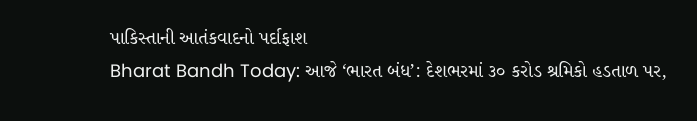પાકિસ્તાની આતંકવાદનો પર્દાફાશ
Bharat Bandh Today: આજે ‘ભારત બંધ’: દેશભરમાં ૩૦ કરોડ શ્રમિકો હડતાળ પર,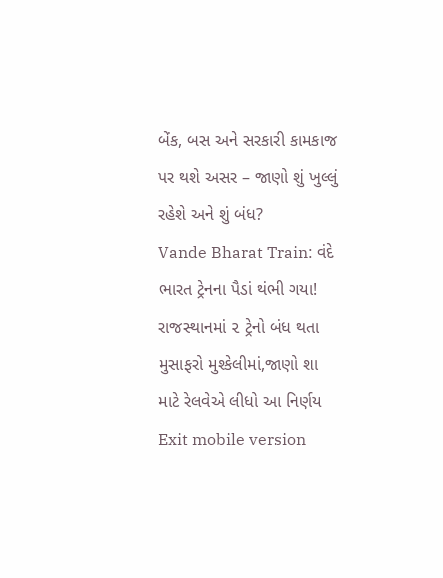બેંક, બસ અને સરકારી કામકાજ પર થશે અસર – જાણો શું ખુલ્લું રહેશે અને શું બંધ?
Vande Bharat Train: વંદે ભારત ટ્રેનના પૈડાં થંભી ગયા! રાજસ્થાનમાં ૨ ટ્રેનો બંધ થતા મુસાફરો મુશ્કેલીમાં,જાણો શા માટે રેલવેએ લીધો આ નિર્ણય
Exit mobile version